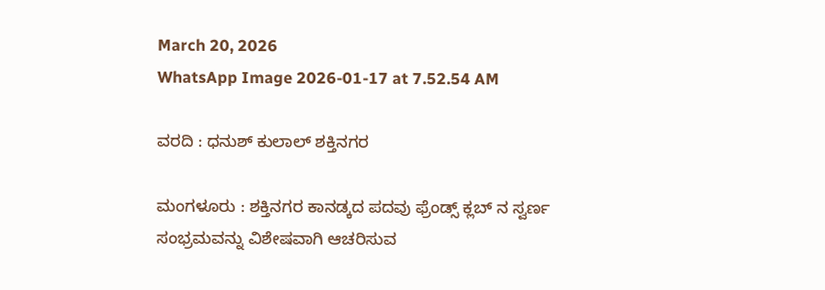March 20, 2026
WhatsApp Image 2026-01-17 at 7.52.54 AM

ವರದಿ : ಧನುಶ್ ಕುಲಾಲ್ ಶಕ್ತಿನಗರ

ಮಂಗಳೂರು : ಶಕ್ತಿನಗರ ಕಾನಡ್ಕದ ಪದವು ಫ್ರೆಂಡ್ಸ್ ಕ್ಲಬ್ ನ ಸ್ವರ್ಣ ಸಂಭ್ರಮವನ್ನು ವಿಶೇಷವಾಗಿ ಆಚರಿಸುವ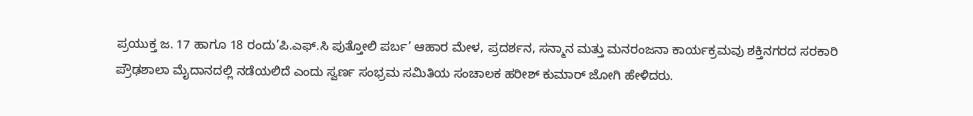ಪ್ರಯುಕ್ತ ಜ. 17 ಹಾಗೂ 18 ರಂದು’ಪಿ.ಎಫ್.ಸಿ ಪುತ್ತೋಲಿ ಪರ್ಬ’ ಆಹಾರ ಮೇಳ, ಪ್ರದರ್ಶನ, ಸನ್ಮಾನ ಮತ್ತು ಮನರಂಜನಾ ಕಾರ್ಯಕ್ರಮವು ಶಕ್ತಿನಗರದ ಸರಕಾರಿ ಪ್ರೌಢಶಾಲಾ ಮೈದಾನದಲ್ಲಿ ನಡೆಯಲಿದೆ ಎಂದು ಸ್ವರ್ಣ ಸಂಭ್ರಮ ಸಮಿತಿಯ ಸಂಚಾಲಕ ಹರೀಶ್ ಕುಮಾರ್ ಜೋಗಿ ಹೇಳಿದರು.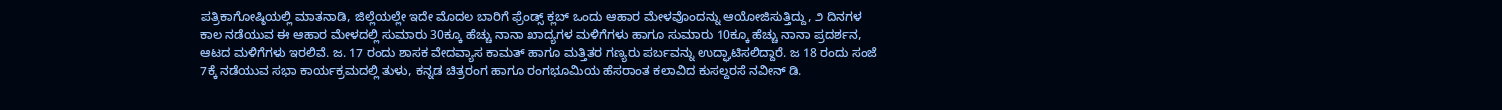ಪತ್ರಿಕಾಗೋಷ್ಠಿಯಲ್ಲಿ ಮಾತನಾಡಿ, ಜಿಲ್ಲೆಯಲ್ಲೇ ಇದೇ ಮೊದಲ ಬಾರಿಗೆ ಫ್ರೆಂಡ್ಸ್ ಕ್ಲಬ್ ಒಂದು ಆಹಾರ ಮೇಳವೊಂದನ್ನು ಆಯೋಜಿಸುತ್ತಿದ್ದು, ೨ ದಿನಗಳ ಕಾಲ ನಡೆಯುವ ಈ ಆಹಾರ ಮೇಳದಲ್ಲಿ ಸುಮಾರು 30ಕ್ಕೂ ಹೆಚ್ಚು ನಾನಾ ಖಾದ್ಯಗಳ ಮಳಿಗೆಗಳು ಹಾಗೂ ಸುಮಾರು 10ಕ್ಕೂ ಹೆಚ್ಚು ನಾನಾ ಪ್ರದರ್ಶನ, ಆಟದ ಮಳಿಗೆಗಳು ಇರಲಿವೆ. ಜ. 17 ರಂದು ಶಾಸಕ ವೇದವ್ಯಾಸ ಕಾಮತ್ ಹಾಗೂ ಮತ್ತಿತರ ಗಣ್ಯರು ಪರ್ಬವನ್ನು ಉದ್ಘಾಟಿಸಲಿದ್ದಾರೆ. ಜ 18 ರಂದು ಸಂಜೆ 7ಕ್ಕೆ ನಡೆಯುವ ಸಭಾ ಕಾರ್ಯಕ್ರಮದಲ್ಲಿ ತುಳು, ಕನ್ನಡ ಚಿತ್ರರಂಗ ಹಾಗೂ ರಂಗಭೂಮಿಯ ಹೆಸರಾಂತ ಕಲಾವಿದ ಕುಸಲ್ದರಸೆ ನವೀನ್ ಡಿ.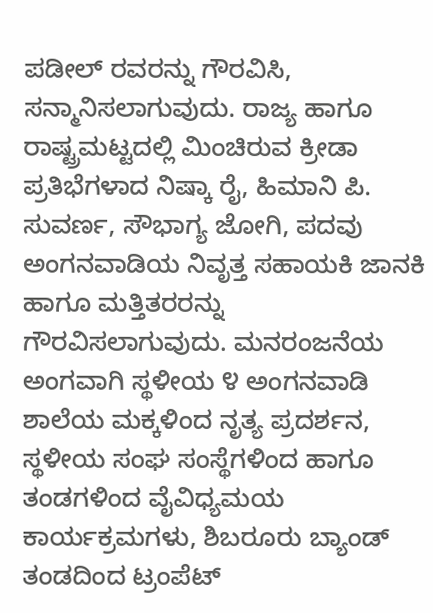ಪಡೀಲ್‌ ರವರನ್ನು ಗೌರವಿಸಿ, ಸನ್ಮಾನಿಸಲಾಗುವುದು. ರಾಜ್ಯ ಹಾಗೂ ರಾಷ್ಟ್ರಮಟ್ಟದಲ್ಲಿ ಮಿಂಚಿರುವ ಕ್ರೀಡಾ ಪ್ರತಿಭೆಗಳಾದ ನಿಷ್ಕಾ ರೈ, ಹಿಮಾನಿ ಪಿ. ಸುವರ್ಣ, ಸೌಭಾಗ್ಯ ಜೋಗಿ, ಪದವು ಅಂಗನವಾಡಿಯ ನಿವೃತ್ತ ಸಹಾಯಕಿ ಜಾನಕಿ ಹಾಗೂ ಮತ್ತಿತರರನ್ನು ಗೌರವಿಸಲಾಗುವುದು. ಮನರಂಜನೆಯ ಅಂಗವಾಗಿ ಸ್ಥಳೀಯ ೪ ಅಂಗನವಾಡಿ ಶಾಲೆಯ ಮಕ್ಕಳಿಂದ ನೃತ್ಯ ಪ್ರದರ್ಶನ, ಸ್ಥಳೀಯ ಸಂಘ ಸಂಸ್ಥೆಗಳಿಂದ ಹಾಗೂ ತಂಡಗಳಿಂದ ವೈವಿಧ್ಯಮಯ ಕಾರ್ಯಕ್ರಮಗಳು, ಶಿಬರೂರು ಬ್ಯಾಂಡ್ ತಂಡದಿಂದ ಟ್ರಂಪೆಟ್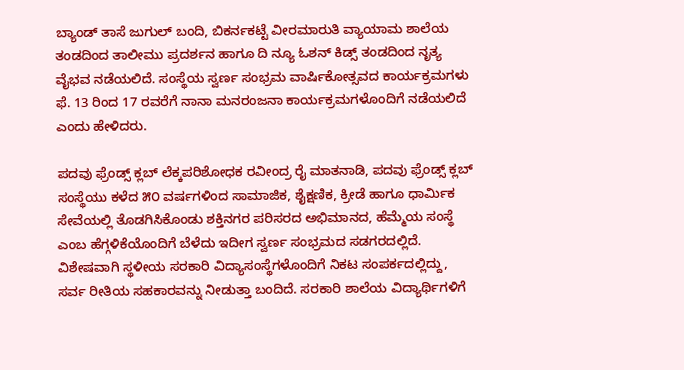ಬ್ಯಾಂಡ್ ತಾಸೆ ಜುಗುಲ್ ಬಂದಿ, ಬಿಕರ್ನಕಟ್ಟೆ ವೀರಮಾರುತಿ ವ್ಯಾಯಾಮ ಶಾಲೆಯ ತಂಡದಿಂದ ತಾಲೀಮು ಪ್ರದರ್ಶನ ಹಾಗೂ ದಿ ನ್ಯೂ ಓಶನ್ ಕಿಡ್ಸ್ ತಂಡದಿಂದ ನೃತ್ಯ ವೈಭವ ನಡೆಯಲಿದೆ. ಸಂಸ್ಥೆಯ ಸ್ವರ್ಣ ಸಂಭ್ರಮ ವಾರ್ಷಿಕೋತ್ಸವದ ಕಾರ್ಯಕ್ರಮಗಳು ಫೆ. 13 ರಿಂದ 17 ರವರೆಗೆ ನಾನಾ ಮನರಂಜನಾ ಕಾರ್ಯಕ್ರಮಗಳೊಂದಿಗೆ ನಡೆಯಲಿದೆ ಎಂದು ಹೇಳಿದರು.

ಪದವು ಫ್ರೆಂಡ್ಸ್ ಕ್ಲಬ್ ಲೆಕ್ಕಪರಿಶೋಧಕ ರವೀಂದ್ರ ರೈ ಮಾತನಾಡಿ, ಪದವು ಫ್ರೆಂಡ್ಸ್ ಕ್ಲಬ್ ಸಂಸ್ಥೆಯು ಕಳೆದ ೫೦ ವರ್ಷಗಳಿಂದ ಸಾಮಾಜಿಕ, ಶೈಕ್ಷಣಿಕ, ಕ್ರೀಡೆ ಹಾಗೂ ಧಾರ್ಮಿಕ ಸೇವೆಯಲ್ಲಿ ತೊಡಗಿಸಿಕೊಂಡು ಶಕ್ತಿನಗರ ಪರಿಸರದ ಅಭಿಮಾನದ, ಹೆಮ್ಮೆಯ ಸಂಸ್ಥೆ ಎಂಬ ಹೆಗ್ಗಳಿಕೆಯೊಂದಿಗೆ ಬೆಳೆದು ಇದೀಗ ಸ್ವರ್ಣ ಸಂಭ್ರಮದ ಸಡಗರದಲ್ಲಿದೆ. ವಿಶೇಷವಾಗಿ ಸ್ಥಳೀಯ ಸರಕಾರಿ ವಿದ್ಯಾಸಂಸ್ಥೆಗಳೊಂದಿಗೆ ನಿಕಟ ಸಂಪರ್ಕದಲ್ಲಿದ್ದು, ಸರ್ವ ರೀತಿಯ ಸಹಕಾರವನ್ನು ನೀಡುತ್ತಾ ಬಂದಿದೆ. ಸರಕಾರಿ ಶಾಲೆಯ ವಿದ್ಯಾರ್ಥಿಗಳಿಗೆ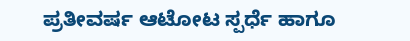ಪ್ರತೀವರ್ಷ ಆಟೋಟ ಸ್ಪರ್ಧೆ ಹಾಗೂ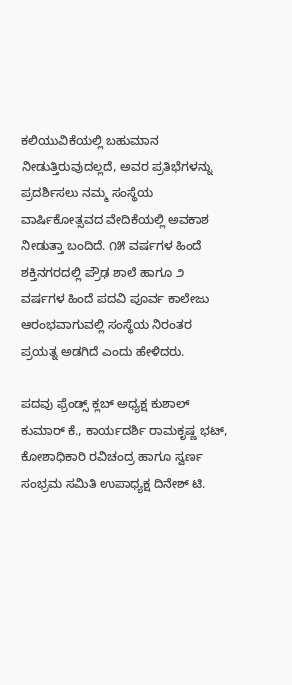ಕಲಿಯುವಿಕೆಯಲ್ಲಿ ಬಹುಮಾನ ನೀಡುತ್ತಿರುವುದಲ್ಲದೆ, ಅವರ ಪ್ರತಿಭೆಗಳನ್ನು ಪ್ರದರ್ಶಿಸಲು ನಮ್ಮ ಸಂಸ್ಥೆಯ ವಾರ್ಷಿಕೋತ್ಸವದ ವೇದಿಕೆಯಲ್ಲಿ ಅವಕಾಶ ನೀಡುತ್ತಾ ಬಂದಿದೆ. ೧೫ ವರ್ಷಗಳ ಹಿಂದೆ ಶಕ್ತಿನಗರದಲ್ಲಿ ಪ್ರೌಢ ಶಾಲೆ ಹಾಗೂ ೨ ವರ್ಷಗಳ ಹಿಂದೆ ಪದವಿ ಪೂರ್ವ ಕಾಲೇಜು ಆರಂಭವಾಗುವಲ್ಲಿ ಸಂಸ್ಥೆಯ ನಿರಂತರ ಪ್ರಯತ್ನ ಅಡಗಿದೆ ಎಂದು ಹೇಳಿದರು.

ಪದವು ಫ್ರೆಂಡ್ಸ್ ಕ್ಲಬ್ ಅಧ್ಯಕ್ಷ ಕುಶಾಲ್ ಕುಮಾರ್ ಕೆ., ಕಾರ್ಯದರ್ಶಿ ರಾಮಕೃಷ್ಣ ಭಟ್, ಕೋಶಾಧಿಕಾರಿ ರವಿಚಂದ್ರ ಹಾಗೂ ಸ್ವರ್ಣ ಸಂಭ್ರಮ ಸಮಿತಿ ಉಪಾಧ್ಯಕ್ಷ ದಿನೇಶ್ ಟಿ.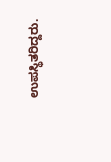ಉಪಸ್ಥಿತರಿದ್ದರು.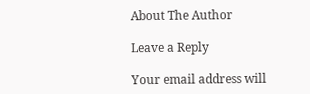About The Author

Leave a Reply

Your email address will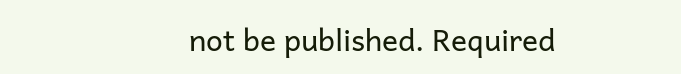not be published. Required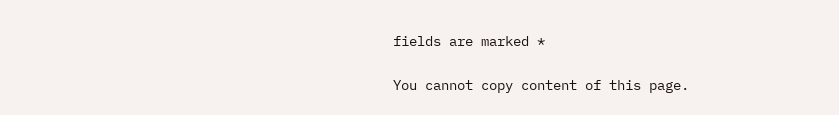fields are marked *

You cannot copy content of this page.